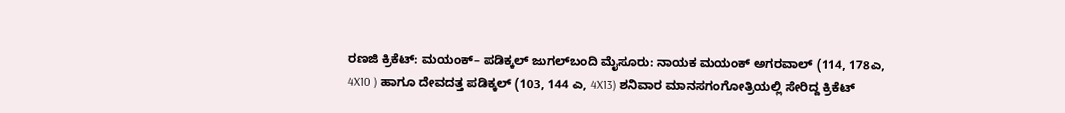ರಣಜಿ ಕ್ರಿಕೆಟ್‌: ಮಯಂಕ್‌– ಪಡಿಕ್ಕಲ್‌ ಜುಗಲ್‌ಬಂದಿ ಮೈಸೂರು: ನಾಯಕ ಮಯಂಕ್ ಅಗರವಾಲ್‌ (114, 178ಎ, 4X10 ) ಹಾಗೂ ದೇವದತ್ತ ಪಡಿಕ್ಕಲ್‌ (103, 144 ಎ, 4X13) ಶನಿವಾರ ಮಾನಸಗಂಗೋತ್ರಿಯಲ್ಲಿ ಸೇರಿದ್ದ ಕ್ರಿಕೆಟ್‌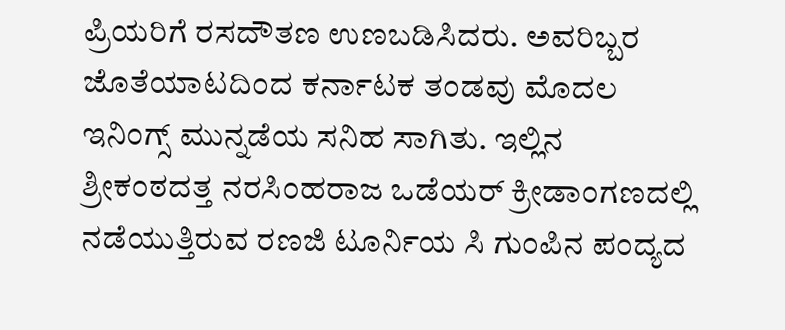ಪ್ರಿಯರಿಗೆ ರಸದೌತಣ ಉಣಬಡಿಸಿದರು. ಅವರಿಬ್ಬರ ಜೊತೆಯಾಟದಿಂದ ಕರ್ನಾಟಕ ತಂಡವು ಮೊದಲ ಇನಿಂಗ್ಸ್ ಮುನ್ನಡೆಯ ಸನಿಹ ಸಾಗಿತು. ಇಲ್ಲಿನ ಶ್ರೀಕಂಠದತ್ತ ನರಸಿಂಹರಾಜ ಒಡೆಯರ್‌ ಕ್ರೀಡಾಂಗಣದಲ್ಲಿ ನಡೆಯುತ್ತಿರುವ ರಣಜಿ ಟೂರ್ನಿಯ ಸಿ ಗುಂಪಿನ ಪಂದ್ಯದ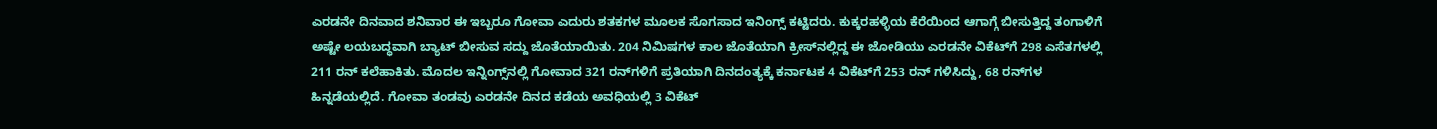ಎರಡನೇ ದಿನವಾದ ಶನಿವಾರ ಈ ಇಬ್ಬರೂ ಗೋವಾ ಎದುರು ಶತಕಗಳ ಮೂಲಕ ಸೊಗಸಾದ ಇನಿಂಗ್ಸ್ ಕಟ್ಟಿದರು. ಕುಕ್ಕರಹಳ್ಳಿಯ ಕೆರೆಯಿಂದ ಆಗಾಗ್ಗೆ ಬೀಸುತ್ತಿದ್ದ ತಂಗಾಳಿಗೆ ಅಷ್ಟೇ ಲಯಬದ್ಧವಾಗಿ ಬ್ಯಾಟ್ ಬೀಸುವ ಸದ್ದು ಜೊತೆಯಾಯಿತು. 204 ನಿಮಿಷಗಳ ಕಾಲ ಜೊತೆಯಾಗಿ ಕ್ರೀಸ್‌ನಲ್ಲಿದ್ದ ಈ ಜೋಡಿಯು ಎರಡನೇ ವಿಕೆಟ್‌ಗೆ 298 ಎಸೆತಗಳಲ್ಲಿ 211 ರನ್‌ ಕಲೆಹಾಕಿತು. ಮೊದಲ ಇನ್ನಿಂಗ್ಸ್‌ನಲ್ಲಿ ಗೋವಾದ 321 ರನ್‌ಗಳಿಗೆ ಪ್ರತಿಯಾಗಿ ದಿನದಂತ್ಯಕ್ಕೆ ಕರ್ನಾಟಕ 4 ವಿಕೆಟ್‌ಗೆ 253 ರನ್‌ ಗಳಿಸಿದ್ದು, 68 ರನ್‌ಗಳ ಹಿನ್ನಡೆಯಲ್ಲಿದೆ. ಗೋವಾ ತಂಡವು ಎರಡನೇ ದಿನದ ಕಡೆಯ ಅವಧಿಯಲ್ಲಿ 3 ವಿಕೆಟ್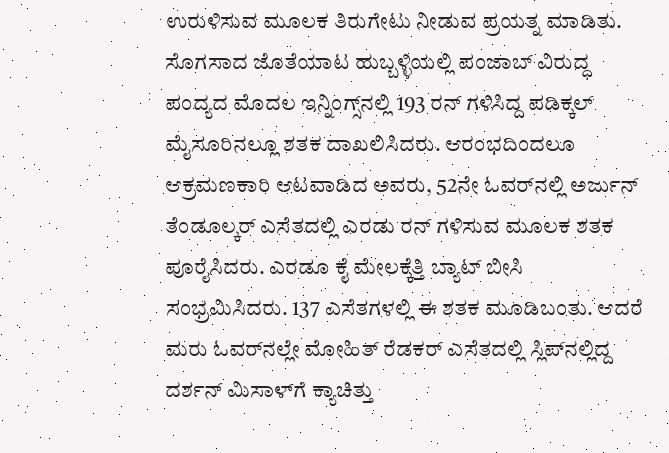ಉರುಳಿಸುವ ಮೂಲಕ ತಿರುಗೇಟು ನೀಡುವ ಪ್ರಯತ್ನ ಮಾಡಿತು. ಸೊಗಸಾದ ಜೊತೆಯಾಟ ಹುಬ್ಬಳ್ಳಿಯಲ್ಲಿ ಪಂಜಾಬ್‌ ವಿರುದ್ಧ ಪಂದ್ಯದ ಮೊದಲ ಇನ್ನಿಂಗ್ಸ್‌ನಲ್ಲಿ 193 ರನ್ ಗಳಿಸಿದ್ದ ಪಡಿಕ್ಕಲ್‌ ಮೈಸೂರಿನಲ್ಲೂ ಶತಕ ದಾಖಲಿಸಿದರು. ಆರಂಭದಿಂದಲೂ ಆಕ್ರಮಣಕಾರಿ ಆಟವಾಡಿದ ಅವರು, 52ನೇ ಓವರ್‌ನಲ್ಲಿ ಅರ್ಜುನ್ ತೆಂಡೂಲ್ಕರ್ ಎಸೆತದಲ್ಲಿ ಎರಡು ರನ್‌ ಗಳಿಸುವ ಮೂಲಕ ಶತಕ ಪೂರೈಸಿದರು. ಎರಡೂ ಕೈ ಮೇಲಕ್ಕೆತ್ತಿ ಬ್ಯಾಟ್‌ ಬೀಸಿ ಸಂಭ್ರಮಿಸಿದರು. 137 ಎಸೆತಗಳಲ್ಲಿ ಈ ಶತಕ ಮೂಡಿಬಂತು. ಆದರೆ ಮರು ಓವರ್‌ನಲ್ಲೇ ಮೋಹಿತ್‌ ರೆಡಕರ್ ಎಸೆತದಲ್ಲಿ ಸ್ಲಿಪ್‌ನಲ್ಲಿದ್ದ ದರ್ಶನ್‌ ಮಿಸಾಳ್‌ಗೆ ಕ್ಯಾಚಿತ್ತು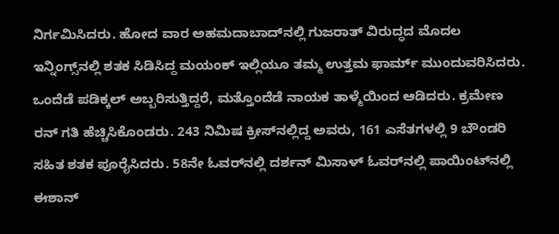ನಿರ್ಗಮಿಸಿದರು. ಹೋದ ವಾರ ಅಹಮದಾಬಾದ್‌ನಲ್ಲಿ ಗುಜರಾತ್‌ ವಿರುದ್ಧದ ಮೊದಲ ಇನ್ನಿಂಗ್ಸ್‌ನಲ್ಲಿ ಶತಕ ಸಿಡಿಸಿದ್ದ ಮಯಂಕ್ ಇಲ್ಲಿಯೂ ತಮ್ಮ ಉತ್ತಮ ಫಾರ್ಮ್ ಮುಂದುವರಿಸಿದರು. ಒಂದೆಡೆ ಪಡಿಕ್ಕಲ್‌ ಅಬ್ಬರಿಸುತ್ತಿದ್ದರೆ, ಮತ್ತೊಂದೆಡೆ ನಾಯಕ ತಾಳ್ಮೆಯಿಂದ ಆಡಿದರು. ಕ್ರಮೇಣ ರನ್‌ ಗತಿ ಹೆಚ್ಚಿಸಿಕೊಂಡರು. 243 ನಿಮಿಷ ಕ್ರೀಸ್‌ನಲ್ಲಿದ್ದ ಅವರು, 161 ಎಸೆತಗಳಲ್ಲಿ 9 ಬೌಂಡರಿ ಸಹಿತ ಶತಕ ಪೂರೈಸಿದರು. 58ನೇ ಓವರ್‌ನಲ್ಲಿ ದರ್ಶನ್ ಮಿಸಾಳ್‌ ಓವರ್‌ನಲ್ಲಿ ಪಾಯಿಂಟ್‌ನಲ್ಲಿ ಈಶಾನ್‌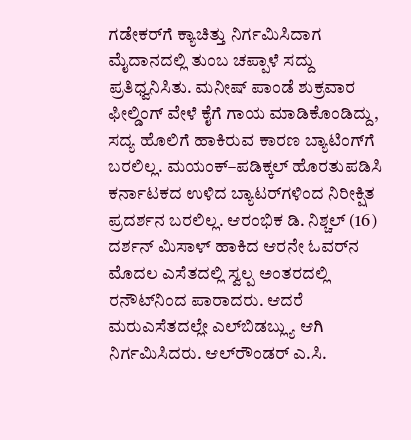ಗಡೇಕರ್‌ಗೆ ಕ್ಯಾಚಿತ್ತು ನಿರ್ಗಮಿಸಿದಾಗ ಮೈದಾನದಲ್ಲಿ ತುಂಬ ಚಪ್ಪಾಳೆ ಸದ್ದು ಪ್ರತಿಧ್ವನಿಸಿತು. ಮನೀಷ್ ಪಾಂಡೆ ಶುಕ್ರವಾರ ಫೀಲ್ಡಿಂಗ್‌ ವೇಳೆ ಕೈಗೆ ಗಾಯ ಮಾಡಿಕೊಂಡಿದ್ದು, ಸದ್ಯ ಹೊಲಿಗೆ ಹಾಕಿರುವ ಕಾರಣ ಬ್ಯಾಟಿಂಗ್‌ಗೆ ಬರಲಿಲ್ಲ. ಮಯಂಕ್‌–ಪಡಿಕ್ಕಲ್‌ ಹೊರತುಪಡಿಸಿ ಕರ್ನಾಟಕದ ಉಳಿದ ಬ್ಯಾಟರ್‌ಗಳಿಂದ ನಿರೀಕ್ಷಿತ ಪ್ರದರ್ಶನ ಬರಲಿಲ್ಲ. ಆರಂಭಿಕ ಡಿ. ನಿಶ್ಚಲ್‌ (16) ದರ್ಶನ್ ಮಿಸಾಳ್ ಹಾಕಿದ ಆರನೇ ಓವರ್‌ನ ಮೊದಲ ಎಸೆತದಲ್ಲಿ ಸ್ವಲ್ಪ ಅಂತರದಲ್ಲಿ ರನೌಟ್‌ನಿಂದ ಪಾರಾದರು. ಆದರೆ ಮರುಎಸೆತದಲ್ಲೇ ಎಲ್‌ಬಿಡಬ್ಲ್ಯು ಆಗಿ ನಿರ್ಗಮಿಸಿದರು. ಆಲ್‌ರೌಂಡರ್‌ ಎ.ಸಿ.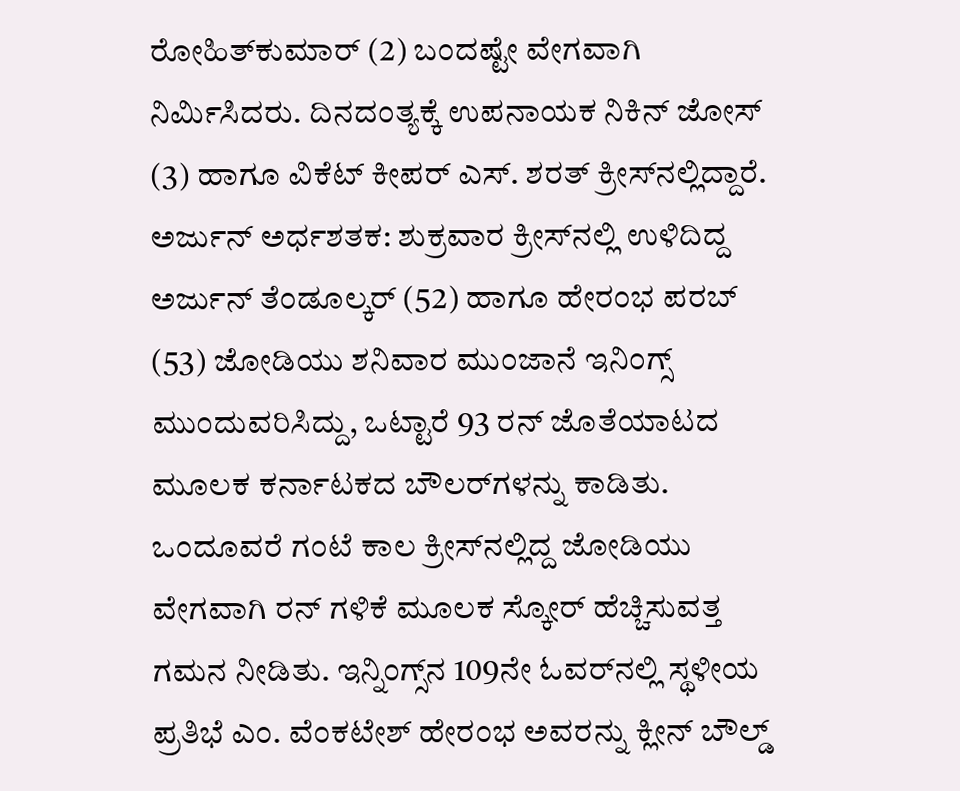ರೋಹಿತ್‌ಕುಮಾರ್ (2) ಬಂದಷ್ಟೇ ವೇಗವಾಗಿ ನಿರ್ಮಿಸಿದರು. ದಿನದಂತ್ಯಕ್ಕೆ ಉಪನಾಯಕ ನಿಕಿನ್ ಜೋಸ್‌ (3) ಹಾಗೂ ವಿಕೆಟ್‌ ಕೀಪರ್ ಎಸ್. ಶರತ್‌ ಕ್ರೀಸ್‌ನಲ್ಲಿದ್ದಾರೆ. ಅರ್ಜುನ್ ಅರ್ಧಶತಕ: ಶುಕ್ರವಾರ ಕ್ರೀಸ್‌ನಲ್ಲಿ ಉಳಿದಿದ್ದ ಅರ್ಜುನ್‌ ತೆಂಡೂಲ್ಕರ್ (52) ಹಾಗೂ ಹೇರಂಭ ಪರಬ್‌ (53) ಜೋಡಿಯು ಶನಿವಾರ ಮುಂಜಾನೆ ಇನಿಂಗ್ಸ್ ಮುಂದುವರಿಸಿದ್ದು, ಒಟ್ಟಾರೆ 93 ರನ್‌ ಜೊತೆಯಾಟದ ಮೂಲಕ ಕರ್ನಾಟಕದ ಬೌಲರ್‌ಗಳನ್ನು ಕಾಡಿತು. ಒಂದೂವರೆ ಗಂಟೆ ಕಾಲ ಕ್ರೀಸ್‌ನಲ್ಲಿದ್ದ ಜೋಡಿಯು ವೇಗವಾಗಿ ರನ್‌ ಗಳಿಕೆ ಮೂಲಕ ಸ್ಕೋರ್ ಹೆಚ್ಚಿಸುವತ್ತ ಗಮನ ನೀಡಿತು. ಇನ್ನಿಂಗ್ಸ್‌ನ 109ನೇ ಓವರ್‌ನಲ್ಲಿ ಸ್ಥಳೀಯ ಪ್ರತಿಭೆ ಎಂ. ವೆಂಕಟೇಶ್‌ ಹೇರಂಭ ಅವರನ್ನು ಕ್ಲೀನ್‌ ಬೌಲ್ಡ್‌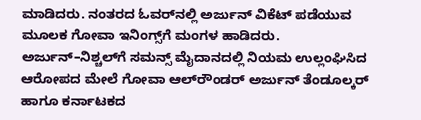ಮಾಡಿದರು. ನಂತರದ ಓವರ್‌ನಲ್ಲಿ ಅರ್ಜುನ್‌ ವಿಕೆಟ್ ಪಡೆಯುವ ಮೂಲಕ ಗೋವಾ ಇನಿಂಗ್ಸ್‌ಗೆ ಮಂಗಳ ಹಾಡಿದರು. ಅರ್ಜುನ್‌–ನಿಶ್ಚಲ್‌ಗೆ ಸಮನ್ಸ್‌ ಮೈದಾನದಲ್ಲಿ ನಿಯಮ ಉಲ್ಲಂಘಿಸಿದ ಆರೋಪದ ಮೇಲೆ ಗೋವಾ ಆಲ್‌ರೌಂಡರ್ ಅರ್ಜುನ್‌ ತೆಂಡೂಲ್ಕರ್‌ ಹಾಗೂ ಕರ್ನಾಟಕದ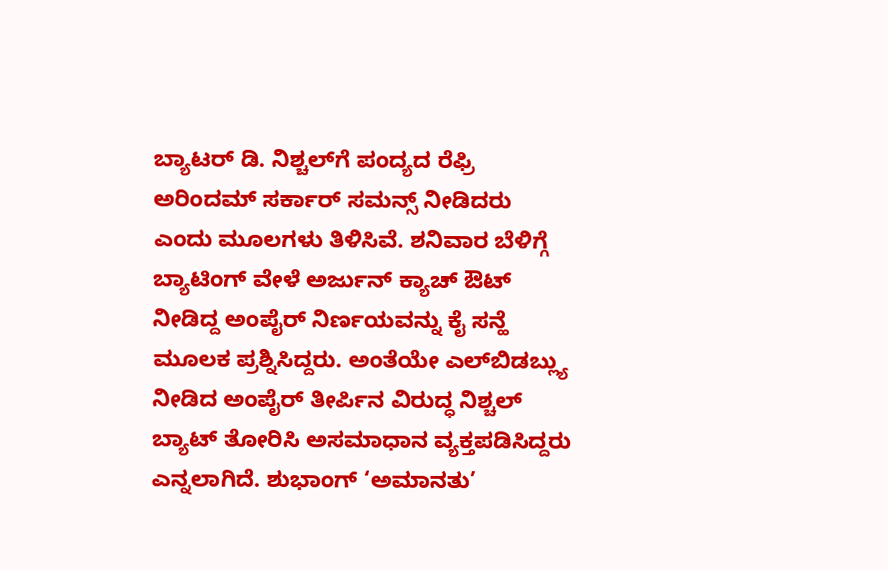ಬ್ಯಾಟರ್‌ ಡಿ. ನಿಶ್ಚಲ್‌ಗೆ ಪಂದ್ಯದ ರೆಫ್ರಿ ಅರಿಂದಮ್‌ ಸರ್ಕಾರ್‌ ಸಮನ್ಸ್ ನೀಡಿದರು ಎಂದು ಮೂಲಗಳು ತಿಳಿಸಿವೆ. ಶನಿವಾರ ಬೆಳಿಗ್ಗೆ ಬ್ಯಾಟಿಂಗ್ ವೇಳೆ ಅರ್ಜುನ್‌ ಕ್ಯಾಚ್‌ ಔಟ್‌ ನೀಡಿದ್ದ ಅಂಪೈರ್‌ ನಿರ್ಣಯವನ್ನು ಕೈ ಸನ್ಹೆ ಮೂಲಕ ಪ್ರಶ್ನಿಸಿದ್ದರು. ಅಂತೆಯೇ ಎಲ್‌ಬಿಡಬ್ಲ್ಯು ನೀಡಿದ ಅಂಪೈರ್‌ ತೀರ್ಪಿನ ವಿರುದ್ಧ ನಿಶ್ಚಲ್‌ ಬ್ಯಾಟ್ ತೋರಿಸಿ ಅಸಮಾಧಾನ ವ್ಯಕ್ತಪಡಿಸಿದ್ದರು ಎನ್ನಲಾಗಿದೆ. ಶುಭಾಂಗ್ ‘ಅಮಾನತು’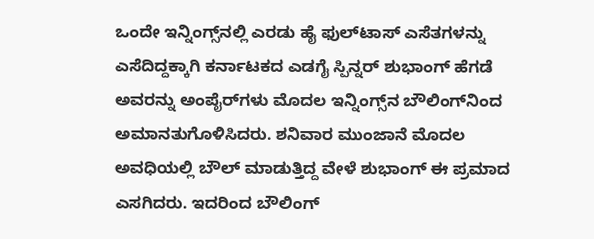ಒಂದೇ ಇನ್ನಿಂಗ್ಸ್‌ನಲ್ಲಿ ಎರಡು ಹೈ ಫುಲ್‌ಟಾಸ್‌ ಎಸೆತಗಳನ್ನು ಎಸೆದಿದ್ದಕ್ಕಾಗಿ ಕರ್ನಾಟಕದ ಎಡಗೈ ಸ್ಪಿನ್ನರ್‌ ಶುಭಾಂಗ್‌ ಹೆಗಡೆ ಅವರನ್ನು ಅಂಪೈರ್‌ಗಳು ಮೊದಲ ಇನ್ನಿಂಗ್ಸ್‌ನ ಬೌಲಿಂಗ್‌ನಿಂದ ಅಮಾನತುಗೊಳಿಸಿದರು. ಶನಿವಾರ ಮುಂಜಾನೆ ಮೊದಲ ಅವಧಿಯಲ್ಲಿ ಬೌಲ್‌ ಮಾಡುತ್ತಿದ್ದ ವೇಳೆ ಶುಭಾಂಗ್‌ ಈ ಪ್ರಮಾದ ಎಸಗಿದರು. ಇದರಿಂದ ಬೌಲಿಂಗ್‌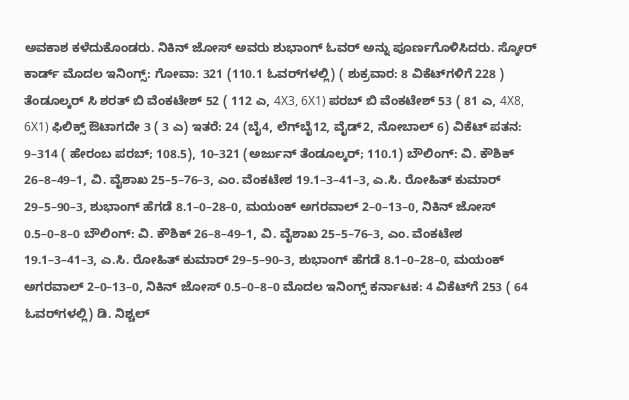ಅವಕಾಶ ಕಳೆದುಕೊಂಡರು. ನಿಕಿನ್ ಜೋಸ್‌ ಅವರು ಶುಭಾಂಗ್‌ ಓವರ್‌ ಅನ್ನು ಪೂರ್ಣಗೊಳಿಸಿದರು. ಸ್ಕೋರ್‌ ಕಾರ್ಡ್‌ ಮೊದಲ ಇನಿಂಗ್ಸ್: ಗೋವಾ: 321 (110.1 ಓವರ್‌ಗಳಲ್ಲಿ) ( ಶುಕ್ರವಾರ: 8 ವಿಕೆಟ್‌ಗಳಿಗೆ 228 ) ತೆಂಡೂಲ್ಕರ್‌ ಸಿ ಶರತ್‌ ಬಿ ವೆಂಕಟೇಶ್‌ 52 ( 112 ಎ, 4X3, 6X1) ಪರಬ್‌ ಬಿ ವೆಂಕಟೇಶ್‌ 53 ( 81 ಎ, 4X8, 6X1) ಫಿಲಿಕ್ಸ್‌ ಔಟಾಗದೇ 3 ( 3 ಎ) ಇತರೆ: 24 (ಬೈ4, ಲೆಗ್‌ಬೈ12, ವೈಡ್‌2, ನೋಬಾಲ್‌ 6) ವಿಕೆಟ್ ಪತನ: 9–314 ( ಹೇರಂಬ ಪರಬ್; 108.5), 10–321 (ಅರ್ಜುನ್‌ ತೆಂಡೂಲ್ಕರ್; 110.1) ಬೌಲಿಂಗ್‌: ವಿ. ಕೌಶಿಕ್‌ 26–8–49–1, ವಿ. ವೈಶಾಖ 25–5–76–3, ಎಂ. ವೆಂಕಟೇಶ 19.1–3–41–3, ಎ.ಸಿ. ರೋಹಿತ್‌ ಕುಮಾರ್ 29–5–90–3, ಶುಭಾಂಗ್‌ ಹೆಗಡೆ 8.1–0–28–0, ಮಯಂಕ್ ಅಗರವಾಲ್‌ 2–0–13–0, ನಿಕಿನ್‌ ಜೋಸ್‌ 0.5–0–8–0 ಬೌಲಿಂಗ್‌: ವಿ. ಕೌಶಿಕ್‌ 26–8–49–1, ವಿ. ವೈಶಾಖ 25–5–76–3, ಎಂ. ವೆಂಕಟೇಶ 19.1–3–41–3, ಎ.ಸಿ. ರೋಹಿತ್‌ ಕುಮಾರ್ 29–5–90–3, ಶುಭಾಂಗ್‌ ಹೆಗಡೆ 8.1–0–28–0, ಮಯಂಕ್ ಅಗರವಾಲ್‌ 2–0–13–0, ನಿಕಿನ್‌ ಜೋಸ್‌ 0.5–0–8–0 ಮೊದಲ ಇನಿಂಗ್ಸ್ ಕರ್ನಾಟಕ: 4 ವಿಕೆಟ್‌ಗೆ 253 ( 64 ಓವರ್‌ಗಳಲ್ಲಿ) ಡಿ. ನಿಶ್ಚಲ್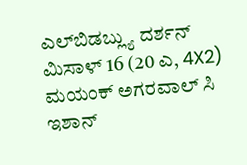ಎಲ್‌ಬಿಡಬ್ಲ್ಯು ದರ್ಶನ್‌ ಮಿಸಾಳ್‌ 16 (20 ಎ, 4X2) ಮಯಂಕ್‌ ಅಗರವಾಲ್‌ ಸಿ ಇಶಾನ್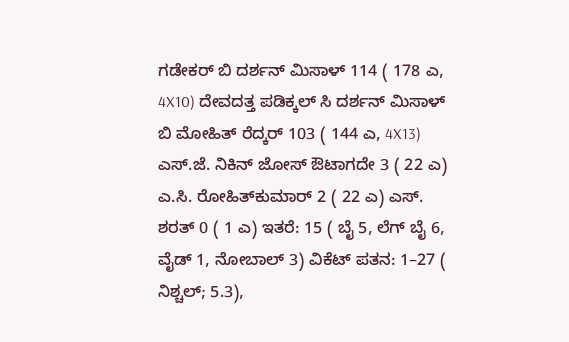ಗಡೇಕರ್‌ ಬಿ ದರ್ಶನ್‌ ಮಿಸಾಳ್‌ 114 ( 178 ಎ, 4X10) ದೇವದತ್ತ ಪಡಿಕ್ಕಲ್‌ ಸಿ ದರ್ಶನ್‌ ಮಿಸಾಳ್‌ ಬಿ ಮೋಹಿತ್‌ ರೆದ್ಕರ್‌ 103 ( 144 ಎ, 4X13) ಎಸ್‌.ಜೆ. ನಿಕಿನ್ ಜೋಸ್‌ ಔಟಾಗದೇ 3 ( 22 ಎ) ಎ.ಸಿ. ರೋಹಿತ್‌ಕುಮಾರ್‌ 2 ( 22 ಎ) ಎಸ್. ಶರತ್‌ 0 ( 1 ಎ) ಇತರೆ: 15 ( ಬೈ 5, ಲೆಗ್‌ ಬೈ 6, ವೈಡ್‌ 1, ನೋಬಾಲ್‌ 3) ವಿಕೆಟ್ ಪತನ: 1–27 ( ನಿಶ್ಚಲ್‌; 5.3),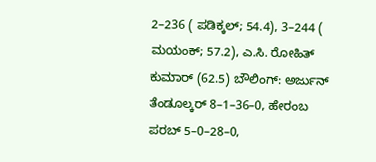2–236 ( ಪಡಿಕ್ಕಲ್‌; 54.4), 3–244 ( ಮಯಂಕ್‌; 57.2), ಎ.ಸಿ. ರೋಹಿತ್‌ ಕುಮಾರ್ (62.5) ಬೌಲಿಂಗ್‌: ಅರ್ಜುನ್‌ ತೆಂಡೂಲ್ಕರ್‌ 8–1–36–0, ಹೇರಂಬ ಪರಬ್ 5–0–28–0,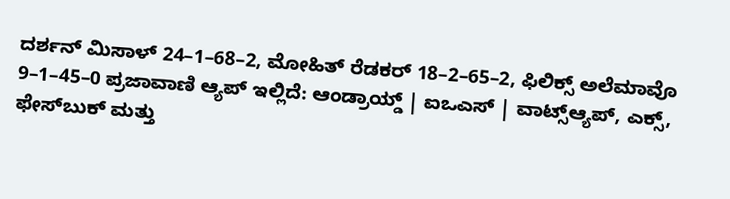ದರ್ಶನ್‌ ಮಿಸಾಳ್‌ 24–1–68–2, ಮೋಹಿತ್‌ ರೆಡಕರ್‌ 18–2–65–2, ಫಿಲಿಕ್ಸ್‌ ಅಲೆಮಾವೊ 9–1–45–0 ಪ್ರಜಾವಾಣಿ ಆ್ಯಪ್ ಇಲ್ಲಿದೆ: ಆಂಡ್ರಾಯ್ಡ್ | ಐಒಎಸ್ | ವಾಟ್ಸ್ಆ್ಯಪ್, ಎಕ್ಸ್, ಫೇಸ್‌ಬುಕ್ ಮತ್ತು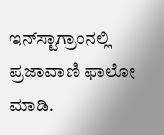ಇನ್‌ಸ್ಟಾಗ್ರಾಂನಲ್ಲಿ ಪ್ರಜಾವಾಣಿ ಫಾಲೋ ಮಾಡಿ.